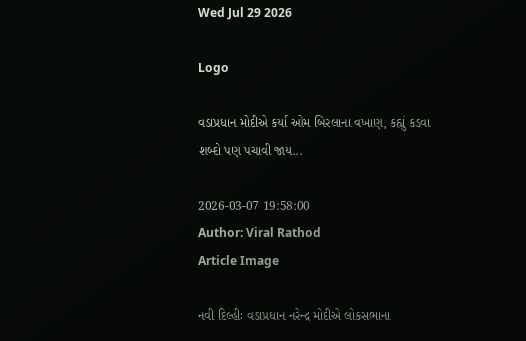Wed Jul 29 2026

Logo

વડાપ્રધાન મોદીએ કર્યા ઓમ બિરલાના વખાણ, કહ્યું કડવા શબ્દો પણ પચાવી જાય...

2026-03-07 19:58:00
Author: Viral Rathod
Article Image

નવી દિલ્હીઃ વડાપ્રધાન નરેન્દ્ર મોદીએ લોકસભાના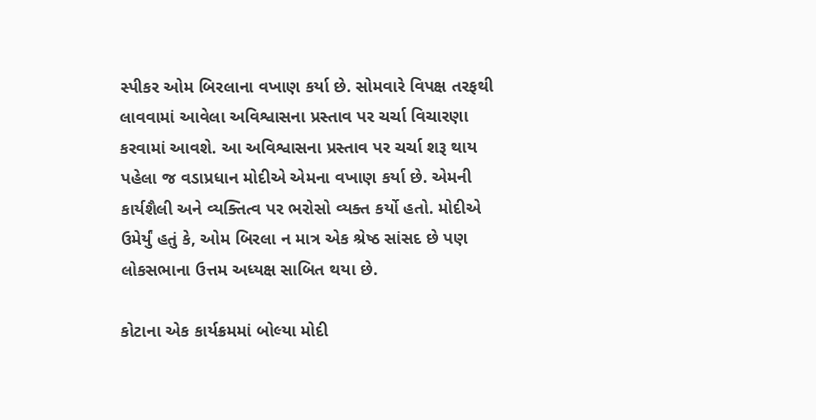સ્પીકર ઓમ બિરલાના વખાણ કર્યા છે. સોમવારે વિપક્ષ તરફથી લાવવામાં આવેલા અવિશ્વાસના પ્રસ્તાવ પર ચર્ચા વિચારણા કરવામાં આવશે. આ અવિશ્વાસના પ્રસ્તાવ પર ચર્ચા શરૂ થાય પહેલા જ વડાપ્રધાન મોદીએ એમના વખાણ કર્યા છે. એમની કાર્યશૈલી અને વ્યક્તિત્વ પર ભરોસો વ્યક્ત કર્યો હતો. મોદીએ ઉમેર્યું હતું કે, ઓમ બિરલા ન માત્ર એક શ્રેષ્ઠ સાંસદ છે પણ લોકસભાના ઉત્તમ અધ્યક્ષ સાબિત થયા છે.

કોટાના એક કાર્યક્રમમાં બોલ્યા મોદી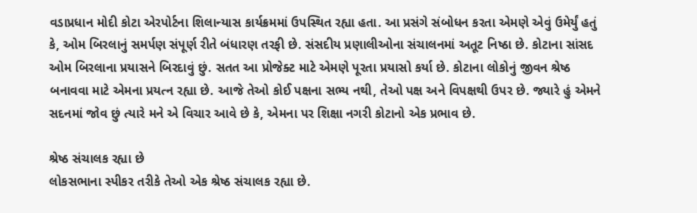વડાપ્રધાન મોદી કોટા એરપોર્ટના શિલાન્યાસ કાર્યક્રમમાં ઉપસ્થિત રહ્યા હતા. આ પ્રસંગે સંબોધન કરતા એમણે એવું ઉમેર્યું હતું કે, ઓમ બિરલાનું સમર્પણ સંપૂર્ણ રીતે બંધારણ તરફી છે. સંસદીય પ્રણાલીઓના સંચાલનમાં અતૂટ નિષ્ઠા છે. કોટાના સાંસદ ઓમ બિરલાના પ્રયાસને બિરદાવું છું. સતત આ પ્રોજેક્ટ માટે એમણે પૂરતા પ્રયાસો કર્યા છે. કોટાના લોકોનું જીવન શ્રેષ્ઠ બનાવવા માટે એમના પ્રયત્ન રહ્યા છે. આજે તેઓ કોઈ પક્ષના સભ્ય નથી, તેઓ પક્ષ અને વિપક્ષથી ઉપર છે. જ્યારે હું એમને સદનમાં જોવ છું ત્યારે મને એ વિચાર આવે છે કે, એમના પર શિક્ષા નગરી કોટાનો એક પ્રભાવ છે.

શ્રેષ્ઠ સંચાલક રહ્યા છે
લોકસભાના સ્પીકર તરીકે તેઓ એક શ્રેષ્ઠ સંચાલક રહ્યા છે.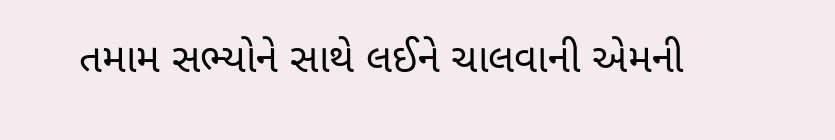તમામ સભ્યોને સાથે લઈને ચાલવાની એમની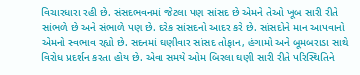વિચારધારા રહી છે. સંસદભવનમાં જેટલા પણ સાંસદ છે એમને તેઓ ખૂબ સારી રીતે સાંભળે છે અને સંભાળે પણ છે. દરેક સાંસદનો આદર કરે છે. સાંસદોને માન આપવાનો એમનો સ્વભાવ રહ્યો છે. સદનમાં ઘણીવાર સાંસદ તોફાન, હંગામો અને બૂમબરાડા સાથે વિરોધ પ્રદર્શન કરતા હોય છે. એવા સમયે ઓમ બિરલા ઘણી સારી રીતે પરિસ્થિતિને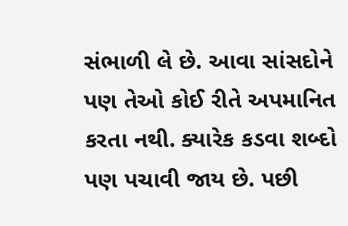સંભાળી લે છે. આવા સાંસદોને પણ તેઓ કોઈ રીતે અપમાનિત કરતા નથી. ક્યારેક કડવા શબ્દો પણ પચાવી જાય છે. પછી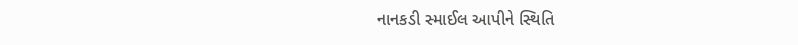નાનકડી સ્માઈલ આપીને સ્થિતિ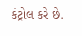કંટ્રોલ કરે છે.